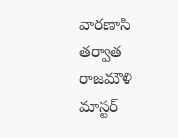వార‌ణాసి త‌ర్వాత రాజ‌మౌళి మాస్టర్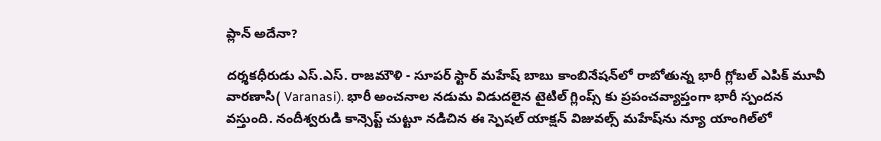ప్లాన్ అదేనా?

దర్శకధీరుడు ఎస్.ఎస్. రాజమౌళి - సూపర్ స్టార్ మహేష్ బాబు కాంబినేషన్‌లో రాబోతున్న భారీ గ్లోబల్ ఎపిక్ మూవీ వారణాసి( Varanasi). భారీ అంచనాల నడుమ విడుదలైన టైటిల్ గ్లింప్స్‌ కు ప్రపంచవ్యాప్తంగా భారీ స్పందన వస్తుంది. నందీశ్వరుడి కాన్సెప్ట్ చుట్టూ నడిచిన ఈ స్పెషల్ యాక్షన్ విజువల్స్‌ మహేష్‌ను న్యూ యాంగిల్‌లో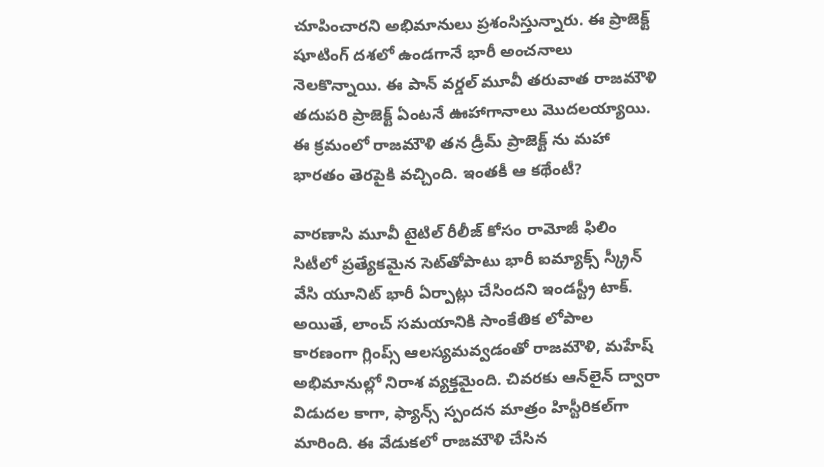చూపించారని అభిమానులు ప్రశంసిస్తున్నారు. ఈ ప్రాజెక్ట్ షూటింగ్ దశలో ఉండగానే భారీ అంచనాలు నెలకొన్నాయి. ఈ పాన్ వర్డల్ మూవీ తరువాత రాజమౌళి తదుపరి ప్రాజెక్ట్ ఏంటనే ఊహాగానాలు మొదలయ్యాయి. ఈ క్రమంలో రాజమౌళి తన డ్రీమ్ ప్రాజెక్ట్ ను మహా భారతం తెరపైకి వచ్చింది. ఇంతకీ ఆ కథేంటీ?

వారణాసి మూవీ టైటిల్ రీలీజ్ కోసం రామోజీ ఫిలిం సిటీలో ప్రత్యేకమైన సెట్‌తోపాటు భారీ ఐమ్యాక్స్ స్క్రీన్ వేసి యూనిట్ భారీ ఏర్పాట్లు చేసిందని ఇండస్ట్రీ టాక్. అయితే, లాంచ్ సమయానికి సాంకేతిక లోపాల కారణంగా గ్లింప్స్ ఆలస్యమవ్వడంతో రాజమౌళి, మహేష్ అభిమానుల్లో నిరాశ వ్యక్తమైంది. చివరకు ఆన్‌లైన్ ద్వారా విడుదల కాగా, ఫ్యాన్స్ స్పందన మాత్రం హిస్టీరికల్‌గా మారింది. ఈ వేడుకలో రాజమౌళి చేసిన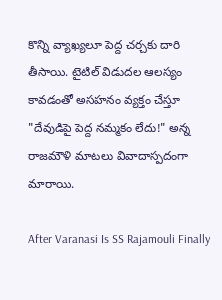కొన్ని వ్యాఖ్యలూ పెద్ద చర్చకు దారి తీసాయి. టైటిల్ విడుదల ఆలస్యం కావడంతో అసహనం వ్యక్తం చేస్తూ "దేవుడిపై పెద్ద నమ్మకం లేదు!" అన్న రాజమౌళి మాటలు వివాదాస్పదంగా మారాయి.

After Varanasi Is SS Rajamouli Finally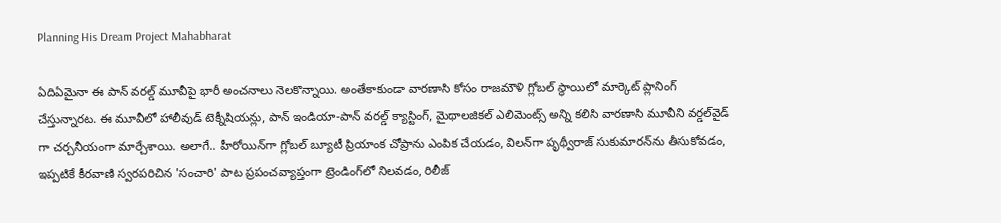Planning His Dream Project Mahabharat

ఏదిఏమైనా ఈ పాన్ వరల్డ్ మూవీపై భారీ అంచనాలు నెలకొన్నాయి. అంతేకాకుండా వారణాసి కోసం రాజమౌళి గ్లోబల్ స్థాయిలో మార్కెట్ ప్లానింగ్ చేస్తున్నారట. ఈ మూవీలో హాలీవుడ్ టెక్నీషియన్లు, పాన్ ఇండియా-పాన్ వరల్డ్ క్యాస్టింగ్, మైథాలజికల్ ఎలిమెంట్స్ అన్ని కలిసి వారణాసి మూవీని వర్డల్‌వైడ్ గా చర్చనీయంగా మార్చేశాయి. అలాగే.. హీరోయిన్‌గా గ్లోబల్ బ్యూటీ ప్రియాంక చోప్రాను ఎంపిక చేయడం, విలన్‌గా పృథ్వీరాజ్ సుకుమారన్‌ను తీసుకోవడం, ఇప్పటికే కీరవాణి స్వరపరిచిన 'సంచారి' పాట ప్రపంచవ్యాప్తంగా ట్రెండింగ్‌లో నిలవడం, రిలీజ్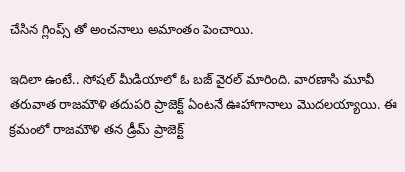చేసిన గ్లింప్స్ తో అంచనాలు అమాంతం పెంచాయి.

ఇదిలా ఉంటే.. సోషల్ మీడియాలో ఓ బజ్ వైరల్ మారింది. వారణాసి మూవీ తరువాత రాజమౌళి తదుపరి ప్రాజెక్ట్ ఏంటనే ఊహాగానాలు మొదలయ్యాయి. ఈ క్రమంలో రాజమౌళి తన డ్రీమ్ ప్రాజెక్ట్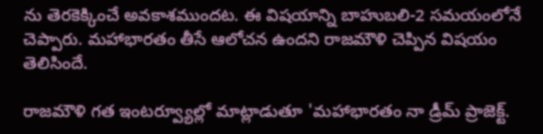ను తెరకెక్కించే అవకాశముందట. ఈ విషయాన్ని బాహుబలి-2 సమయంలోనే చెప్పారు. మహాభారతం తీసే ఆలోచన ఉందని రాజమౌళి చెప్పిన విషయం తెలిసిందే.

రాజమౌళి గత ఇంటర్వ్యూల్లో మాట్లాడుతూ 'మహాభారతం నా డ్రీమ్ ప్రాజెక్ట్.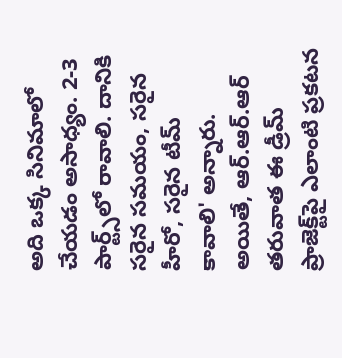అది ఒక్క సినిమాలో చేయడం అసాధ్యం. 2-3 పార్ట్స్‌లో రావాలి. దానికి సరైన సమయం, సరైన హీరో, సరైన టీమ్ కావాలి' అన్నారు. అయితే, ఆర్‌.ఆర్‌.ఆర్ తరువాత ఈ డ్రీమ్ ప్రాజెక్ట్‌పై ఎలాంటి ప్రకటన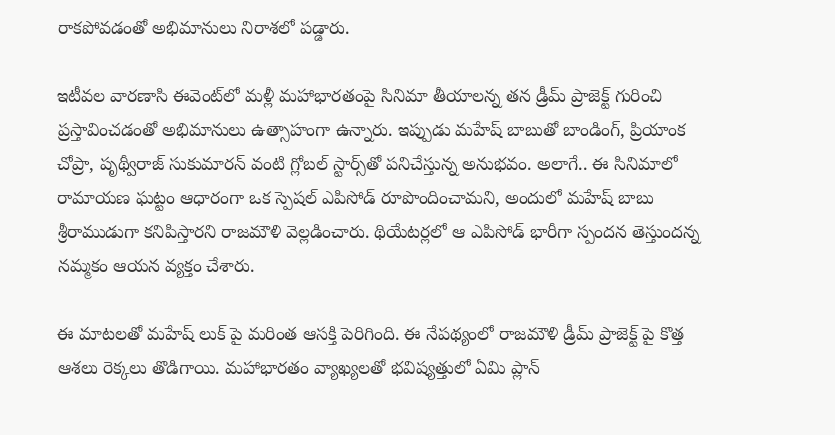రాకపోవడంతో అభిమానులు నిరాశలో పడ్డారు.

ఇటీవల వారణాసి ఈవెంట్‌లో మళ్లీ మహాభారతంపై సినిమా తీయాలన్న తన డ్రీమ్ ప్రాజెక్ట్ గురించి ప్రస్తావించడంతో అభిమానులు ఉత్సాహంగా ఉన్నారు. ఇప్పుడు మహేష్ బాబుతో బాండింగ్, ప్రియాంక చోప్రా, పృథ్వీరాజ్ సుకుమారన్ వంటి గ్లోబల్ స్టార్స్‌తో పనిచేస్తున్న అనుభవం. అలాగే.. ఈ సినిమాలో రామాయణ ఘట్టం ఆధారంగా ఒక స్పెషల్ ఎపిసోడ్ రూపొందించామని, అందులో మహేష్ బాబు శ్రీరాముడుగా కనిపిస్తారని రాజమౌళి వెల్లడించారు. థియేటర్లలో ఆ ఎపిసోడ్‌ భారీగా స్పందన తెస్తుందన్న నమ్మకం ఆయన వ్యక్తం చేశారు.

ఈ మాటలతో మహేష్ లుక్ పై మరింత ఆసక్తి పెరిగింది. ఈ నేపథ్యంలో రాజమౌళి డ్రీమ్ ప్రాజెక్ట్ పై కొత్త ఆశలు రెక్కలు తొడిగాయి. మహాభారతం వ్యాఖ్యలతో భవిష్యత్తులో ఏమి ప్లాన్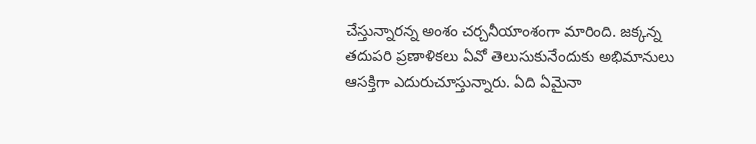చేస్తున్నారన్న అంశం చర్చనీయాంశంగా మారింది. జక్కన్న తదుపరి ప్రణాళికలు ఏవో తెలుసుకునేందుకు అభిమానులు ఆసక్తిగా ఎదురుచూస్తున్నారు. ఏది ఏమైనా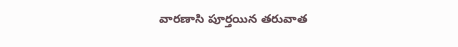వారణాసి పూర్తయిన తరువాత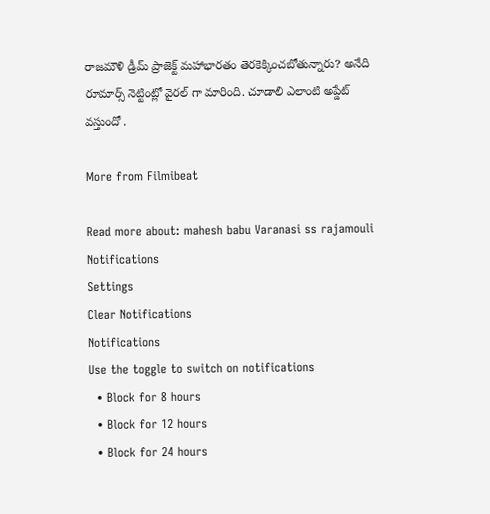రాజమౌళి డ్రీమ్ ప్రాజెక్ట్ మహాభారతం తెరకెక్కించబోతున్నారు? అనేది రూమార్స్ నెట్టింట్లో వైరల్ గా మారింది. చూడాలి ఎలాంటి అప్డేట్ వస్తుందో .

More from Filmibeat

Read more about: mahesh babu Varanasi ss rajamouli
Notifications
Settings
Clear Notifications
Notifications
Use the toggle to switch on notifications
  • Block for 8 hours
  • Block for 12 hours
  • Block for 24 hours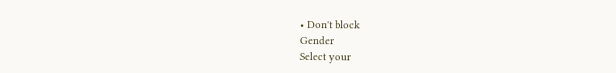• Don't block
Gender
Select your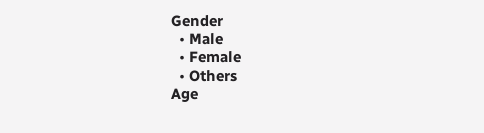Gender
  • Male
  • Female
  • Others
Age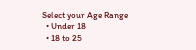Select your Age Range
  • Under 18
  • 18 to 25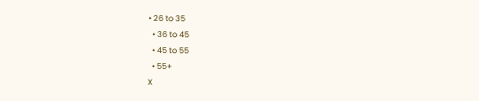• 26 to 35
  • 36 to 45
  • 45 to 55
  • 55+
X